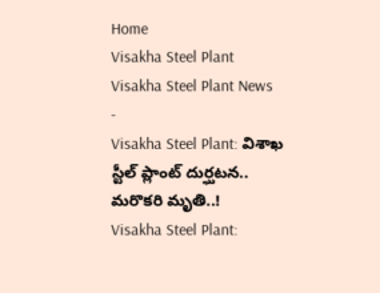Home
Visakha Steel Plant
Visakha Steel Plant News
-
Visakha Steel Plant: విశాఖ స్టీల్ ప్లాంట్ దుర్ఘటన.. మరొకరి మృతి..!
Visakha Steel Plant: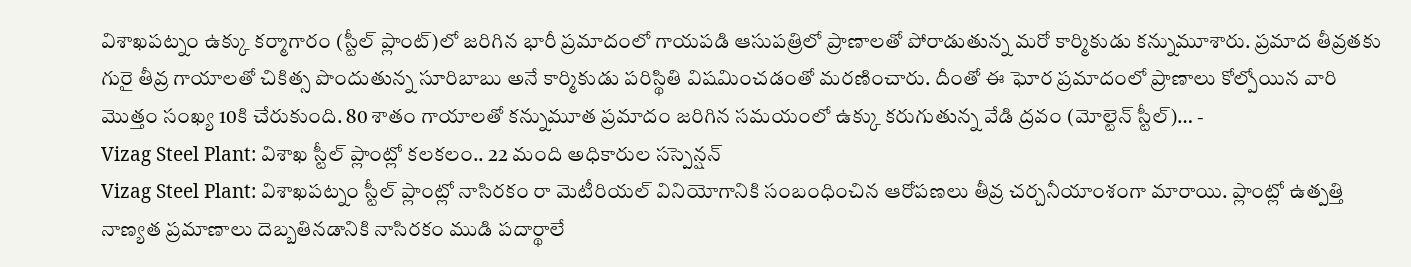విశాఖపట్నం ఉక్కు కర్మాగారం (స్టీల్ ప్లాంట్)లో జరిగిన భారీ ప్రమాదంలో గాయపడి ఆసుపత్రిలో ప్రాణాలతో పోరాడుతున్న మరో కార్మికుడు కన్నుమూశారు. ప్రమాద తీవ్రతకు గురై తీవ్ర గాయాలతో చికిత్స పొందుతున్న సూరిబాబు అనే కార్మికుడు పరిస్థితి విషమించడంతో మరణించారు. దీంతో ఈ ఘోర ప్రమాదంలో ప్రాణాలు కోల్పోయిన వారి మొత్తం సంఖ్య 10కి చేరుకుంది. 80 శాతం గాయాలతో కన్నుమూత ప్రమాదం జరిగిన సమయంలో ఉక్కు కరుగుతున్న వేడి ద్రవం (మోల్టెన్ స్టీల్)… -
Vizag Steel Plant: విశాఖ స్టీల్ ప్లాంట్లో కలకలం.. 22 మంది అధికారుల సస్పెన్షన్
Vizag Steel Plant: విశాఖపట్నం స్టీల్ ప్లాంట్లో నాసిరకం రా మెటీరియల్ వినియోగానికి సంబంధించిన ఆరోపణలు తీవ్ర చర్చనీయాంశంగా మారాయి. ప్లాంట్లో ఉత్పత్తి నాణ్యత ప్రమాణాలు దెబ్బతినడానికి నాసిరకం ముడి పదార్థాలే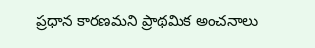ప్రధాన కారణమని ప్రాథమిక అంచనాలు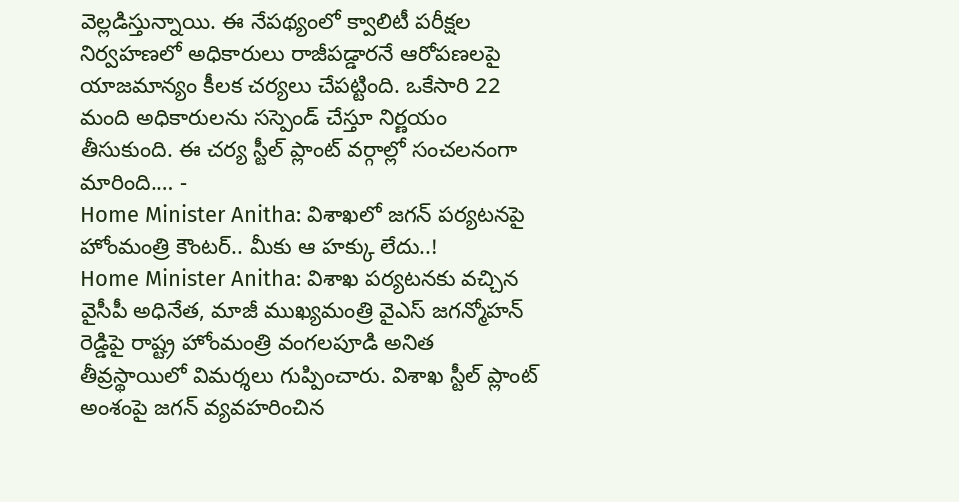వెల్లడిస్తున్నాయి. ఈ నేపథ్యంలో క్వాలిటీ పరీక్షల నిర్వహణలో అధికారులు రాజీపడ్డారనే ఆరోపణలపై యాజమాన్యం కీలక చర్యలు చేపట్టింది. ఒకేసారి 22 మంది అధికారులను సస్పెండ్ చేస్తూ నిర్ణయం తీసుకుంది. ఈ చర్య స్టీల్ ప్లాంట్ వర్గాల్లో సంచలనంగా మారింది.… -
Home Minister Anitha: విశాఖలో జగన్ పర్యటనపై హోంమంత్రి కౌంటర్.. మీకు ఆ హక్కు లేదు..!
Home Minister Anitha: విశాఖ పర్యటనకు వచ్చిన వైసీపీ అధినేత, మాజీ ముఖ్యమంత్రి వైఎస్ జగన్మోహన్ రెడ్డిపై రాష్ట్ర హోంమంత్రి వంగలపూడి అనిత తీవ్రస్థాయిలో విమర్శలు గుప్పించారు. విశాఖ స్టీల్ ప్లాంట్ అంశంపై జగన్ వ్యవహరించిన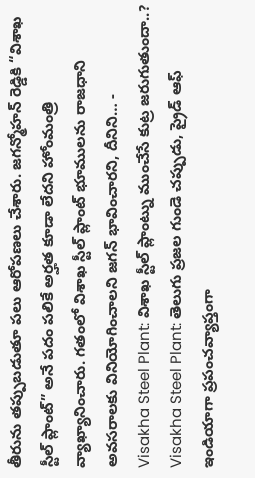తీరును తప్పుబడుతూ పలు ఆరోపణలు చేశారు. జగన్మోహన్ రెడ్డికి “విశాఖ స్టీల్ ప్లాంట్” అనే పదం పలికే అర్హత కూడా లేదని హోంమంత్రి వ్యాఖ్యానించారు. గతంలో విశాఖ స్టీల్ ప్లాంట్ భూములను రాజధాని అవసరాలకు వినియోగించాలని జగన్ భావించారని, దీనిని… -
Visakha Steel Plant: విశాఖ స్టీల్ ప్లాంట్ను ముంచేసే కుట్ర జరుగుతుందా..?
Visakha Steel Plant: తెలుగు ప్రజల గుండె చప్పుడు, ప్రైడ్ ఆఫ్ ఇండియాగా ప్రపంచవ్యాప్తంగా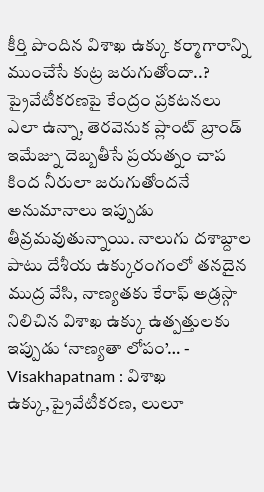కీర్తి పొందిన విశాఖ ఉక్కు కర్మాగారాన్ని ముంచేసే కుట్ర జరుగుతోందా..? ప్రైవేటీకరణపై కేంద్రం ప్రకటనలు ఎలా ఉన్నా, తెరవెనుక ప్లాంట్ బ్రాండ్ ఇమేజ్ను దెబ్బతీసే ప్రయత్నం చాప కింద నీరులా జరుగుతోందనే అనుమానాలు ఇప్పుడు తీవ్రమవుతున్నాయి. నాలుగు దశాబ్దాల పాటు దేశీయ ఉక్కురంగంలో తనదైన ముద్ర వేసి, నాణ్యతకు కేరాఫ్ అడ్రస్గా నిలిచిన విశాఖ ఉక్కు ఉత్పత్తులకు ఇప్పుడు ‘నాణ్యతా లోపం’… -
Visakhapatnam : విశాఖ ఉక్కు,ప్రైవేటీకరణ, లులూ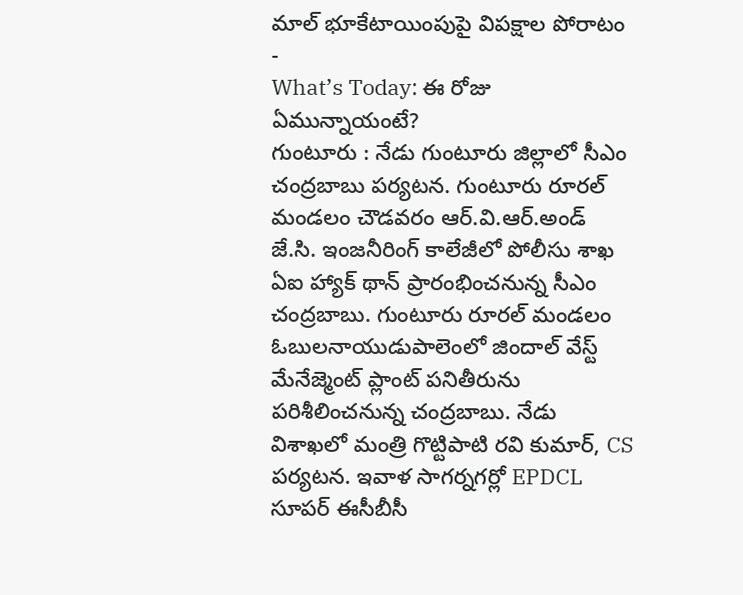మాల్ భూకేటాయింపుపై విపక్షాల పోరాటం
-
What’s Today: ఈ రోజు ఏమున్నాయంటే?
గుంటూరు : నేడు గుంటూరు జిల్లాలో సీఎం చంద్రబాబు పర్యటన. గుంటూరు రూరల్ మండలం చౌడవరం ఆర్.వి.ఆర్.అండ్ జే.సి. ఇంజనీరింగ్ కాలేజీలో పోలీసు శాఖ ఏఐ హ్యాక్ థాన్ ప్రారంభించనున్న సీఎం చంద్రబాబు. గుంటూరు రూరల్ మండలం ఓబులనాయుడుపాలెంలో జిందాల్ వేస్ట్ మేనేజ్మెంట్ ప్లాంట్ పనితీరును పరిశీలించనున్న చంద్రబాబు. నేడు విశాఖలో మంత్రి గొట్టిపాటి రవి కుమార్, CS పర్యటన. ఇవాళ సాగర్నగర్లో EPDCL సూపర్ ఈసీబీసీ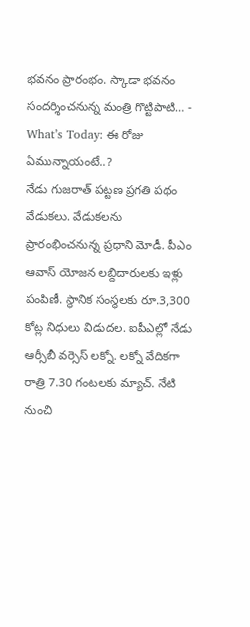భవనం ప్రారంభం. స్కాడా భవనం సందర్శించనున్న మంత్రి గొట్టిపాటి… -
What’s Today: ఈ రోజు ఏమున్నాయంటే..?
నేడు గుజరాత్ పట్టణ ప్రగతి పథం వేడుకలు. వేడుకలను ప్రారంభించనున్న ప్రధాని మోడీ. పీఎం ఆవాస్ యోజన లబ్దిదారులకు ఇళ్లు పంపిణీ. స్థానిక సంస్థలకు రూ.3,300 కోట్ల నిధులు విడుదల. ఐపీఎల్లో నేడు ఆర్సీబీ వర్సెస్ లక్నో. లక్నో వేదికగా రాత్రి 7.30 గంటలకు మ్యాచ్. నేటి నుంచి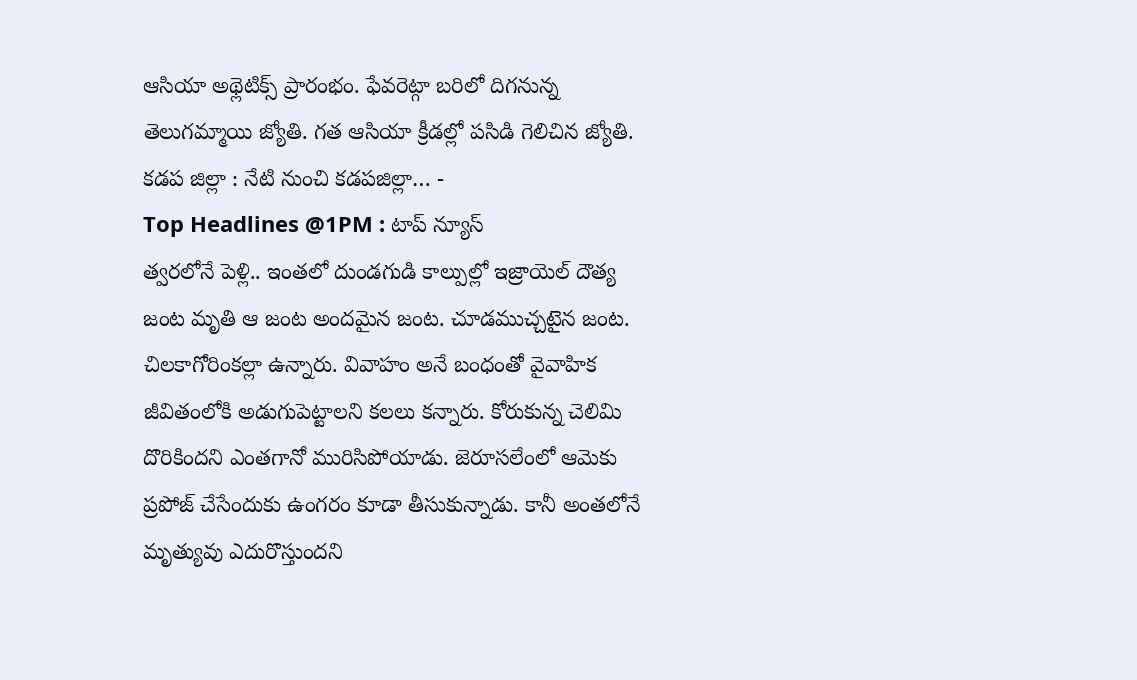ఆసియా అథ్లెటిక్స్ ప్రారంభం. ఫేవరెట్గా బరిలో దిగనున్న తెలుగమ్మాయి జ్యోతి. గత ఆసియా క్రీడల్లో పసిడి గెలిచిన జ్యోతి. కడప జిల్లా : నేటి నుంచి కడపజిల్లా… -
Top Headlines @1PM : టాప్ న్యూస్
త్వరలోనే పెళ్లి.. ఇంతలో దుండగుడి కాల్పుల్లో ఇజ్రాయెల్ దౌత్య జంట మృతి ఆ జంట అందమైన జంట. చూడముచ్చటైన జంట. చిలకాగోరింకల్లా ఉన్నారు. వివాహం అనే బంధంతో వైవాహిక జీవితంలోకి అడుగుపెట్టాలని కలలు కన్నారు. కోరుకున్న చెలిమి దొరికిందని ఎంతగానో మురిసిపోయాడు. జెరూసలేంలో ఆమెకు ప్రపోజ్ చేసేందుకు ఉంగరం కూడా తీసుకున్నాడు. కానీ అంతలోనే మృత్యువు ఎదురొస్తుందని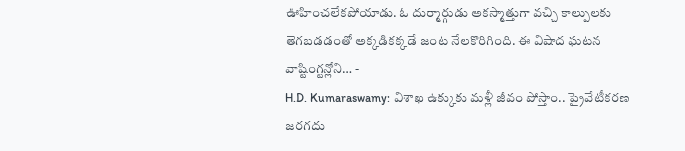ఊహించలేకపోయాడు. ఓ దుర్మార్గుడు అకస్మాత్తుగా వచ్చి కాల్పులకు తెగబడడంతో అక్కడికక్కడే జంట నేలకొరిగింది. ఈ విషాద ఘటన వాష్టింగ్టన్లోని… -
H.D. Kumaraswamy: విశాఖ ఉక్కుకు మళ్లీ జీవం పోస్తాం.. ప్రైవేటీకరణ జరగదు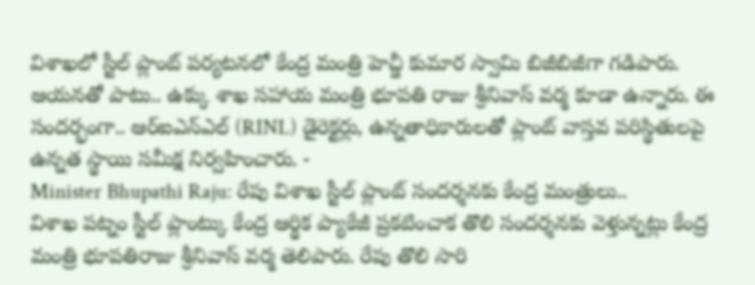విశాఖలో స్టీల్ ప్లాంట్ పర్యటనలో కేంద్ర మంత్రి హెచ్డీ కుమార స్వామి బిజీబిజీగా గడిపారు. ఆయనతో పాటు.. ఉక్కు శాఖ సహాయ మంత్రి భూపతి రాజు శ్రీనివాస్ వర్మ కూడా ఉన్నారు. ఈ సందర్భంగా.. ఆర్ఐఎన్ఎల్ (RINL) డైరెక్టర్లు, ఉన్నతాధికారులతో ప్లాంట్ వాస్తవ పరిస్థితులపై ఉన్నత స్థాయి సమీక్ష నిర్వహించారు. -
Minister Bhupathi Raju: రేపు విశాఖ స్టీల్ ప్లాంట్ సందర్శనకు కేంద్ర మంత్రులు..
విశాఖ పట్నం స్టీల్ ప్లాంట్కు కేంద్ర ఆర్థిక ప్యాకేజీ ప్రకటించాక తొలి సందర్శనకు వెళ్తున్నట్లు కేంద్ర మంత్రి భూపతిరాజు శ్రీనివాస్ వర్మ తెలిపారు. రేపు తొలి సారి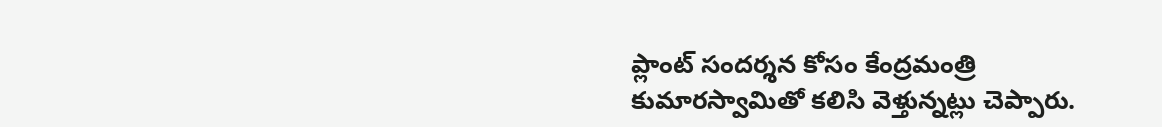ప్లాంట్ సందర్శన కోసం కేంద్రమంత్రి కుమారస్వామితో కలిసి వెళ్తున్నట్లు చెప్పారు.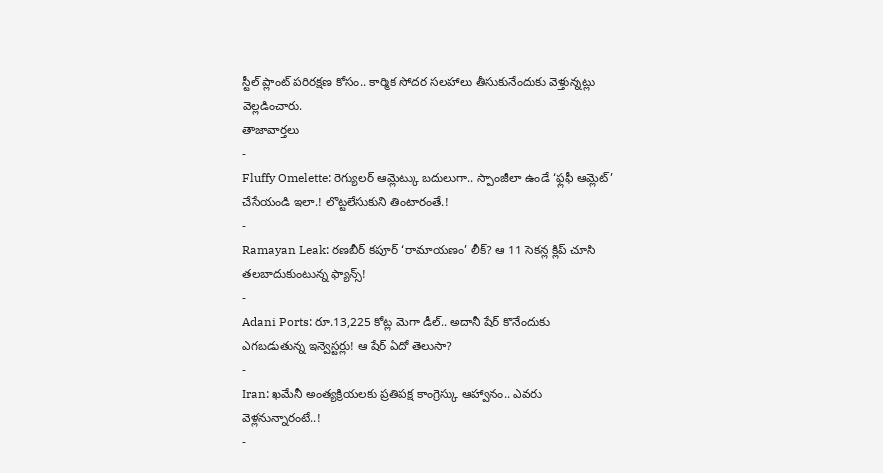స్టీల్ ప్లాంట్ పరిరక్షణ కోసం.. కార్మిక సోదర సలహాలు తీసుకునేందుకు వెళ్తున్నట్లు వెల్లడించారు.
తాజావార్తలు
-
Fluffy Omelette: రెగ్యులర్ ఆమ్లెట్కు బదులుగా.. స్పాంజీలా ఉండే ‘ఫ్లఫీ ఆమ్లెట్’ చేసేయండి ఇలా.! లొట్టలేసుకుని తింటారంతే.!
-
Ramayan Leak: రణబీర్ కపూర్ ‘రామాయణం’ లీక్? ఆ 11 సెకన్ల క్లిప్ చూసి తలబాదుకుంటున్న ఫ్యాన్స్!
-
Adani Ports: రూ.13,225 కోట్ల మెగా డీల్.. అదానీ షేర్ కొనేందుకు ఎగబడుతున్న ఇన్వెస్టర్లు! ఆ షేర్ ఏదో తెలుసా?
-
Iran: ఖమేనీ అంత్యక్రియలకు ప్రతిపక్ష కాంగ్రెస్కు ఆహ్వానం.. ఎవరు వెళ్లనున్నారంటే..!
-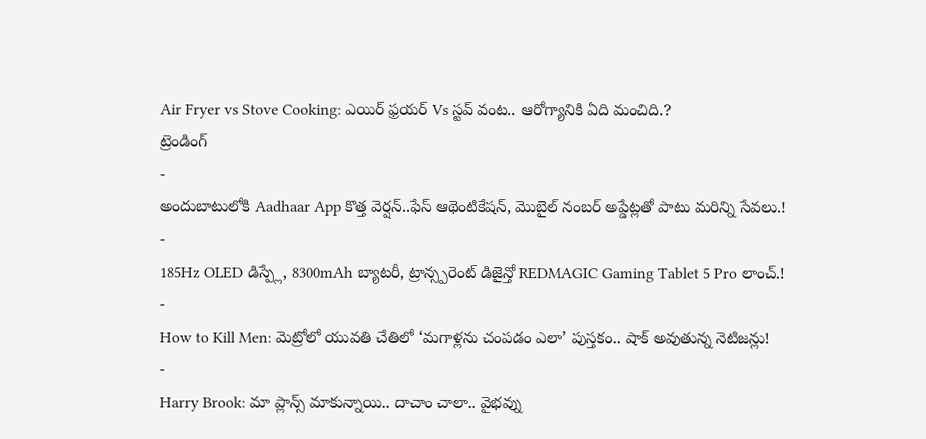Air Fryer vs Stove Cooking: ఎయిర్ ఫ్రయర్ Vs స్టవ్ వంట.. ఆరోగ్యానికి ఏది మంచిది.?
ట్రెండింగ్
-
అందుబాటులోకి Aadhaar App కొత్త వెర్షన్..ఫేస్ ఆథెంటికేషన్, మొబైల్ నంబర్ అప్డేట్లతో పాటు మరిన్ని సేవలు.!
-
185Hz OLED డిస్ప్లే, 8300mAh బ్యాటరీ, ట్రాన్స్పరెంట్ డిజైన్తో REDMAGIC Gaming Tablet 5 Pro లాంచ్.!
-
How to Kill Men: మెట్రోలో యువతి చేతిలో ‘మగాళ్లను చంపడం ఎలా’ పుస్తకం.. షాక్ అవుతున్న నెటిజన్లు!
-
Harry Brook: మా ప్లాన్స్ మాకున్నాయి.. దాచాం చాలా.. వైభవ్ను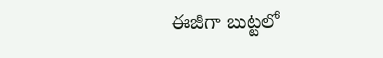ఈజీగా బుట్టలో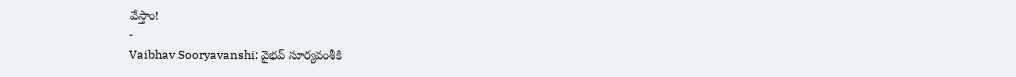వేస్తాం!
-
Vaibhav Sooryavanshi: వైభవ్ సూర్యవంశీకి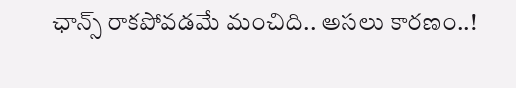ఛాన్స్ రాకపోవడమే మంచిది.. అసలు కారణం..!